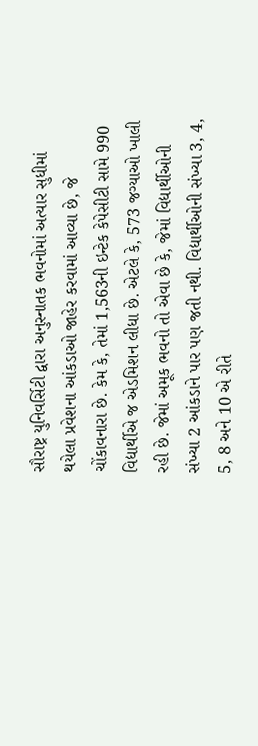સૌરાષ્ટ્ર યુનિવર્સિટી દ્વારા અનુસ્નાતક ભવનોમાં અત્યાર સુધીમાં થયેલા પ્રવેશના આંકડાઓ જાહેર કરવામાં આવ્યા છે, જે ચોંકાવનારા છે. કેમ કે, તેમાં 1,563ની ઇન્ટેક કેપેસીટી સામે 990 વિદ્યાર્થીએ જ એડમિશન લીધા છે. એટલે કે, 573 જગ્યાઓ ખાલી રહી છે. જેમાં અમૂક ભવનો તો એવા છે કે, જેમાં વિદ્યાર્થીઓની સંખ્યા 2 આંકડાને પાર પણ જતી નથી. વિદ્યાર્થીઓની સંખ્યા 3, 4, 5, 8 અને 10 એ રીતે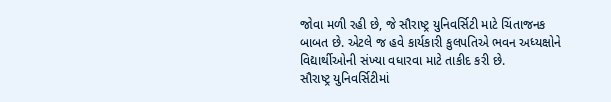જોવા મળી રહી છે, જે સૌરાષ્ટ્ર યુનિવર્સિટી માટે ચિંતાજનક બાબત છે. એટલે જ હવે કાર્યકારી કુલપતિએ ભવન અધ્યક્ષોને વિદ્યાર્થીઓની સંખ્યા વધારવા માટે તાકીદ કરી છે.
સૌરાષ્ટ્ર યુનિવર્સિટીમાં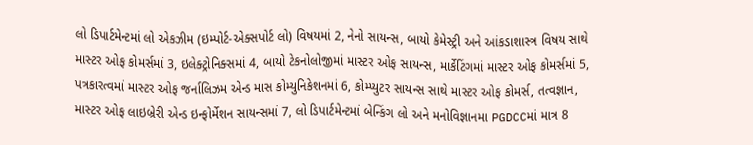લો ડિપાર્ટમેન્ટમાં લો એકઝીમ (ઇમ્પોર્ટ-એક્સપોર્ટ લો) વિષયમાં 2, નેનો સાયન્સ, બાયો કેમેસ્ટ્રી અને આંકડાશાસ્ત્ર વિષય સાથે માસ્ટર ઓફ કોમર્સમાં 3, ઇલેક્ટ્રોનિક્સમાં 4, બાયો ટેકનોલોજીમાં માસ્ટર ઓફ સાયન્સ, માર્કેટિંગમાં માસ્ટર ઓફ કોમર્સમાં 5, પત્રકારત્વમાં માસ્ટર ઓફ જર્નાલિઝમ એન્ડ માસ કોમ્યુનિકેશનમાં 6, કોમ્પ્યુટર સાયન્સ સાથે માસ્ટર ઓફ કોમર્સ, તત્વજ્ઞાન, માસ્ટર ઓફ લાઇબ્રેરી એન્ડ ઇન્ફોર્મેશન સાયન્સમાં 7, લો ડિપાર્ટમેન્ટમાં બેન્કિંગ લો અને મનોવિજ્ઞાનમા PGDCCમાં માત્ર 8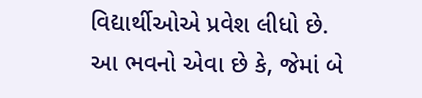વિદ્યાર્થીઓએ પ્રવેશ લીધો છે. આ ભવનો એવા છે કે, જેમાં બે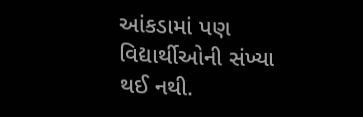આંકડામાં પણ વિદ્યાર્થીઓની સંખ્યા થઈ નથી.